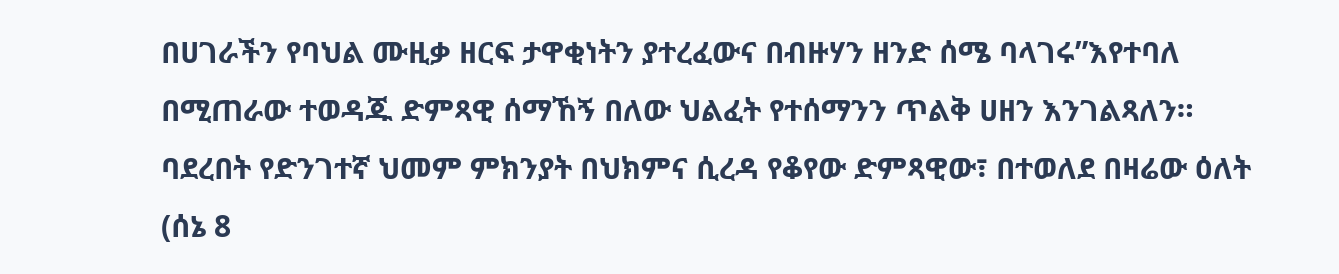በሀገራችን የባህል ሙዚቃ ዘርፍ ታዋቂነትን ያተረፈውና በብዙሃን ዘንድ ሰሜ ባላገሩ”እየተባለ በሚጠራው ተወዳጁ ድምጻዊ ሰማኸኝ በለው ህልፈት የተሰማንን ጥልቅ ሀዘን እንገልጻለን።
ባደረበት የድንገተኛ ህመም ምክንያት በህክምና ሲረዳ የቆየው ድምጻዊው፣ በተወለደ በዛሬው ዕለት (ሰኔ 8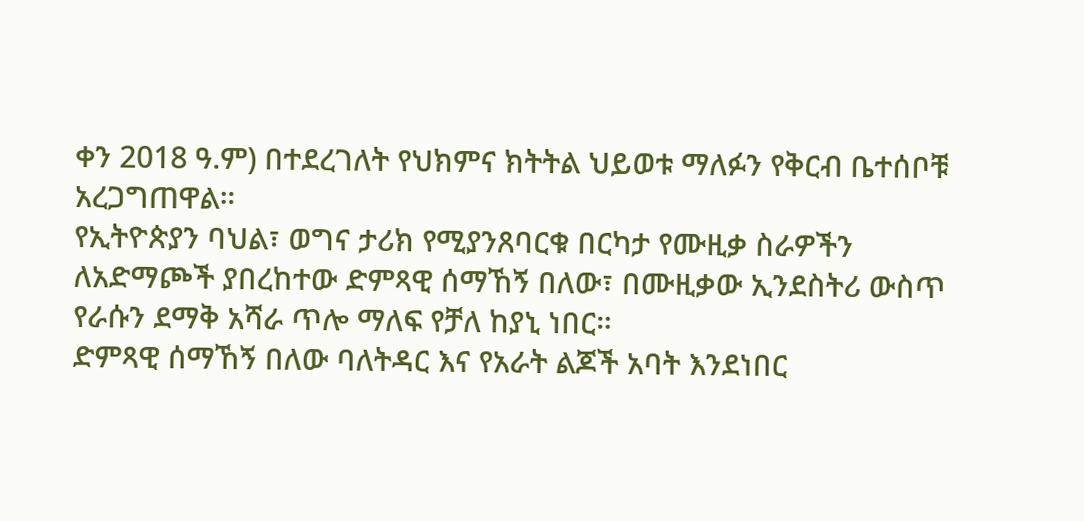ቀን 2018 ዓ.ም) በተደረገለት የህክምና ክትትል ህይወቱ ማለፉን የቅርብ ቤተሰቦቹ አረጋግጠዋል።
የኢትዮጵያን ባህል፣ ወግና ታሪክ የሚያንጸባርቁ በርካታ የሙዚቃ ስራዎችን ለአድማጮች ያበረከተው ድምጻዊ ሰማኸኝ በለው፣ በሙዚቃው ኢንደስትሪ ውስጥ የራሱን ደማቅ አሻራ ጥሎ ማለፍ የቻለ ከያኒ ነበር።
ድምጻዊ ሰማኸኝ በለው ባለትዳር እና የአራት ልጆች አባት እንደነበር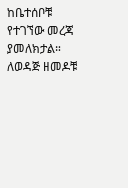ከቤተሰቦቹ የተገኘው መረጃ ያመለክታል።
ለወዳጅ ዘመዶቹ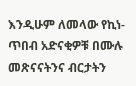እንዲሁም ለመላው የኪነ-ጥበብ አድናቂዎቹ በሙሉ መጽናናትንና ብርታትን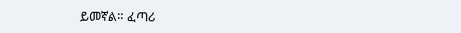ይመኛል። ፈጣሪ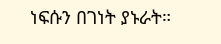ነፍሱን በገነት ያኑራት።